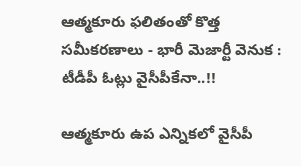ఆత్మకూరు ఫలితంతో కొత్త సమీకరణాలు - భారీ మెజార్టీ వెనుక : టీడీపీ ఓట్లు వైసీపీకేనా..!!

ఆత్మకూరు ఉప ఎన్నికలో వైసీపీ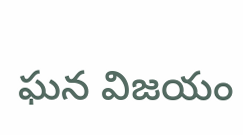ఘన విజయం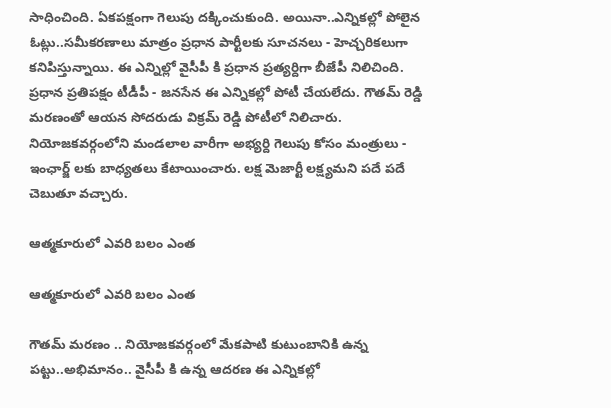సాధించింది. ఏకపక్షంగా గెలుపు దక్కించుకుంది. అయినా..ఎన్నికల్లో పోలైన ఓట్లు..సమీకరణాలు మాత్రం ప్రధాన పార్టీలకు సూచనలు - హెచ్చరికలుగా కనిపిస్తున్నాయి. ఈ ఎన్నిల్లో వైసీపీ కి ప్రధాన ప్రత్యర్దిగా బీజేపీ నిలిచింది. ప్రధాన ప్రతిపక్షం టీడీపీ - జనసేన ఈ ఎన్నికల్లో పోటీ చేయలేదు. గౌతమ్ రెడ్డి మరణంతో ఆయన సోదరుడు విక్రమ్ రెడ్డి పోటీలో నిలిచారు. నియోజకవర్గంలోని మండలాల వారీగా అభ్యర్ది గెలుపు కోసం మంత్రులు - ఇంఛార్జ్ లకు బాధ్యతలు కేటాయించారు. లక్ష మెజార్టీ లక్ష్యమని పదే పదే చెబుతూ వచ్చారు.

ఆత్మకూరులో ఎవరి బలం ఎంత

ఆత్మకూరులో ఎవరి బలం ఎంత

గౌతమ్ మరణం .. నియోజకవర్గంలో మేకపాటి కుటుంబానికి ఉన్న పట్టు..అభిమానం.. వైసీపీ కి ఉన్న ఆదరణ ఈ ఎన్నికల్లో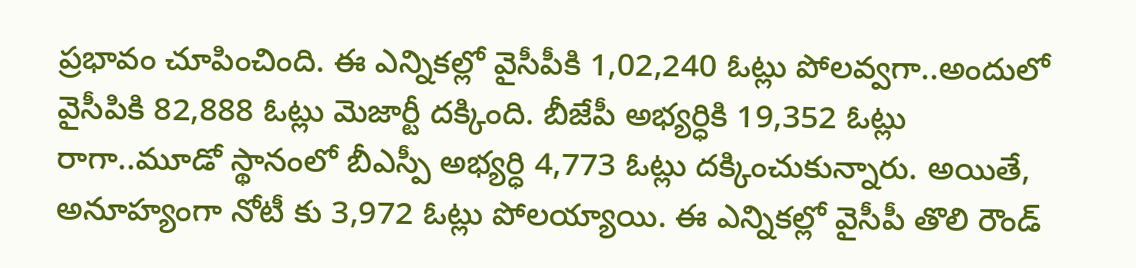ప్రభావం చూపించింది. ఈ ఎన్నికల్లో వైసీపీకి 1,02,240 ఓట్లు పోలవ్వగా..అందులో వైసీపికి 82,888 ఓట్లు మెజార్టీ దక్కింది. బీజేపీ అభ్యర్ధికి 19,352 ఓట్లు రాగా..మూడో స్థానంలో బీఎస్పీ అభ్యర్ధి 4,773 ఓట్లు దక్కించుకున్నారు. అయితే, అనూహ్యంగా నోటీ కు 3,972 ఓట్లు పోలయ్యాయి. ఈ ఎన్నికల్లో వైసీపీ తొలి రౌండ్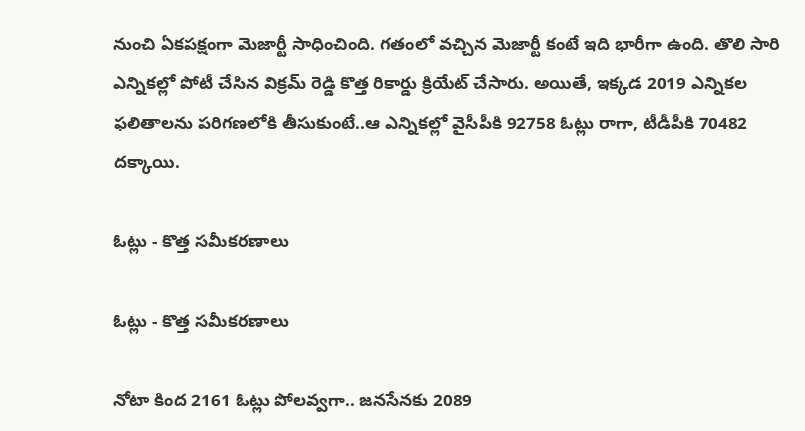నుంచి ఏకపక్షంగా మెజార్టీ సాధించింది. గతంలో వచ్చిన మెజార్టీ కంటే ఇది భారీగా ఉంది. తొలి సారి ఎన్నికల్లో పోటీ చేసిన విక్రమ్ రెడ్డి కొత్త రికార్డు క్రియేట్ చేసారు. అయితే, ఇక్కడ 2019 ఎన్నికల ఫలితాలను పరిగణలోకి తీసుకుంటే..ఆ ఎన్నికల్లో వైసీపీకి 92758 ఓట్లు రాగా, టీడీపీకి 70482 దక్కాయి.

ఓట్లు - కొత్త సమీకరణాలు

ఓట్లు - కొత్త సమీకరణాలు

నోటా కింద 2161 ఓట్లు పోలవ్వగా.. జనసేనకు 2089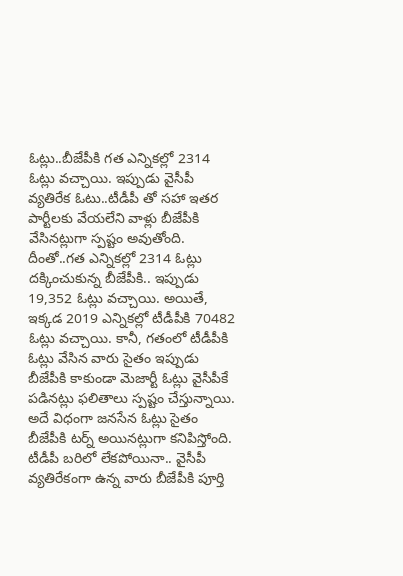ఓట్లు..బీజేపీకి గత ఎన్నికల్లో 2314 ఓట్లు వచ్చాయి. ఇప్పుడు వైసీపీ వ్యతిరేక ఓటు..టీడీపీ తో సహా ఇతర పార్టీలకు వేయలేని వాళ్లు బీజేపీకి వేసినట్లుగా స్పష్టం అవుతోంది. దీంతో..గత ఎన్నికల్లో 2314 ఓట్లు దక్కించుకున్న బీజేపీకి.. ఇప్పుడు 19,352 ఓట్లు వచ్చాయి. అయితే, ఇక్కడ 2019 ఎన్నికల్లో టీడీపీకి 70482 ఓట్లు వచ్చాయి. కానీ, గతంలో టీడీపీకి ఓట్లు వేసిన వారు సైతం ఇప్పుడు బీజేపీకి కాకుండా మెజార్టీ ఓట్లు వైసీపీకే పడినట్లు ఫలితాలు స్పష్టం చేస్తున్నాయి. అదే విధంగా జనసేన ఓట్లు సైతం బీజేపీకి టర్న్ అయినట్లుగా కనిపిస్తోంది. టీడీపీ బరిలో లేకపోయినా.. వైసీపీ వ్యతిరేకంగా ఉన్న వారు బీజేపీకి పూర్తి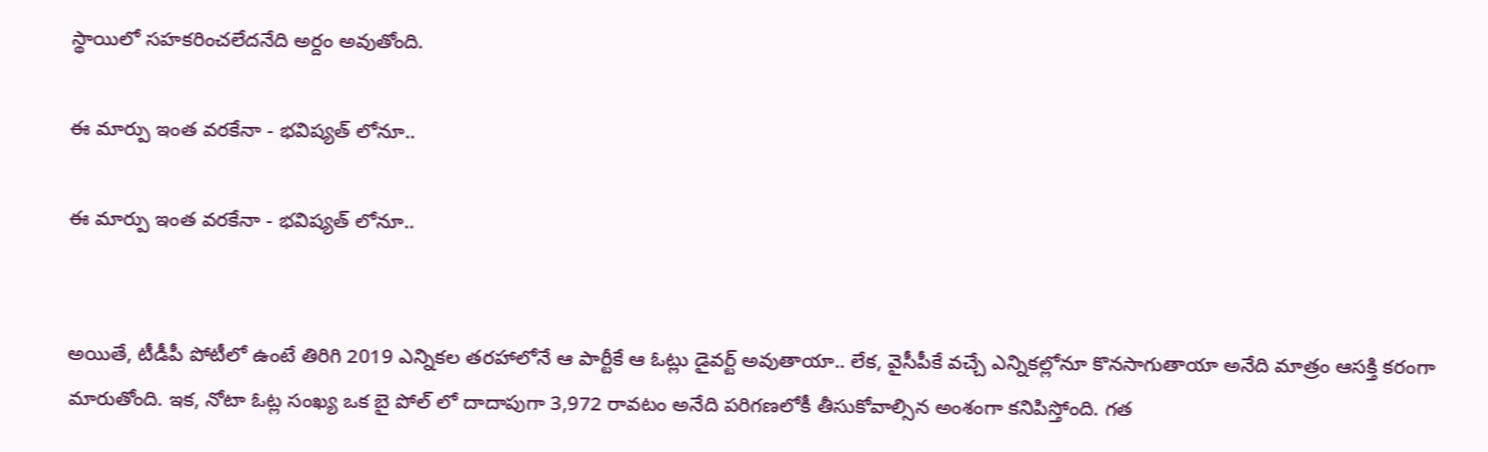స్థాయిలో సహకరించలేదనేది అర్దం అవుతోంది.

ఈ మార్పు ఇంత వరకేనా - భవిష్యత్ లోనూ..

ఈ మార్పు ఇంత వరకేనా - భవిష్యత్ లోనూ..


అయితే, టీడీపీ పోటీలో ఉంటే తిరిగి 2019 ఎన్నికల తరహాలోనే ఆ పార్టీకే ఆ ఓట్లు డైవర్ట్ అవుతాయా.. లేక, వైసీపీకే వచ్చే ఎన్నికల్లోనూ కొనసాగుతాయా అనేది మాత్రం ఆసక్తి కరంగా మారుతోంది. ఇక, నోటా ఓట్ల సంఖ్య ఒక బై పోల్ లో దాదాపుగా 3,972 రావటం అనేది పరిగణలోకీ తీసుకోవాల్సిన అంశంగా కనిపిస్తోంది. గత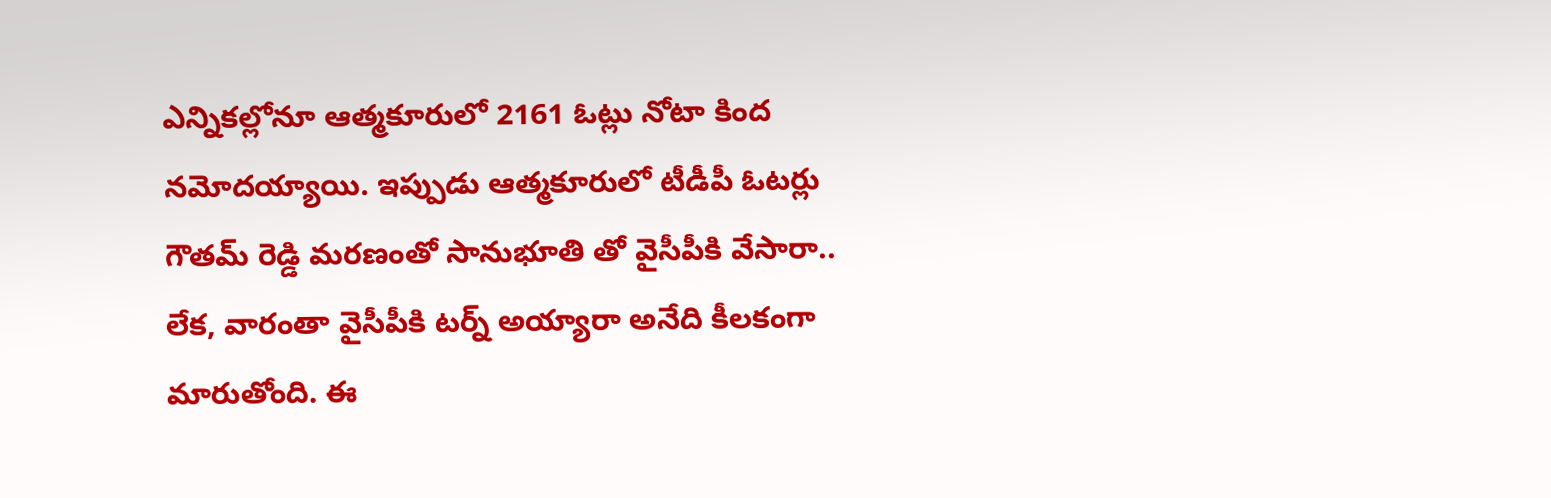ఎన్నికల్లోనూ ఆత్మకూరులో 2161 ఓట్లు నోటా కింద నమోదయ్యాయి. ఇప్పుడు ఆత్మకూరులో టీడీపీ ఓటర్లు గౌతమ్ రెడ్డి మరణంతో సానుభూతి తో వైసీపీకి వేసారా.. లేక, వారంతా వైసీపీకి టర్న్ అయ్యారా అనేది కీలకంగా మారుతోంది. ఈ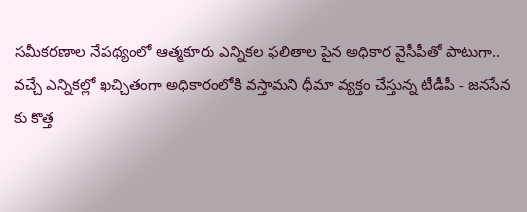సమీకరణాల నేపథ్యంలో ఆత్మకూరు ఎన్నికల ఫలితాల పైన అధికార వైసీపీతో పాటుగా.. వచ్చే ఎన్నికల్లో ఖచ్చితంగా అధికారంలోకి వస్తామని ధీమా వ్యక్తం చేస్తున్న టీడీపీ - జనసేన కు కొత్త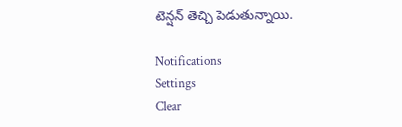టెన్షన్ తెచ్చి పెడుతున్నాయి.

Notifications
Settings
Clear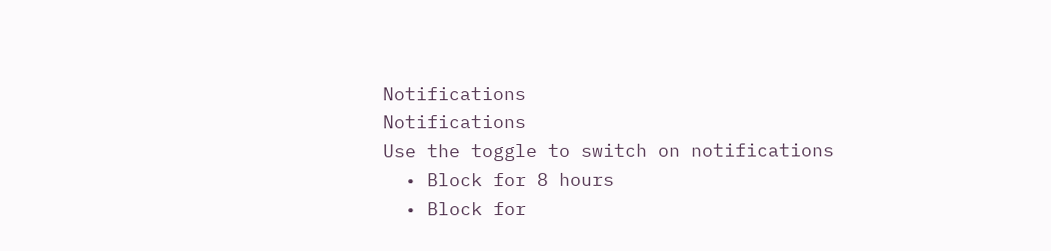Notifications
Notifications
Use the toggle to switch on notifications
  • Block for 8 hours
  • Block for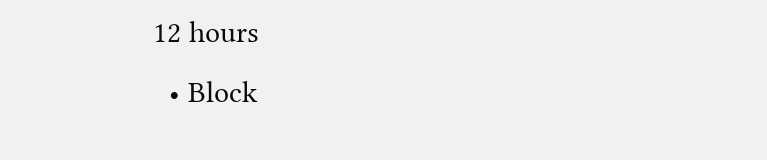12 hours
  • Block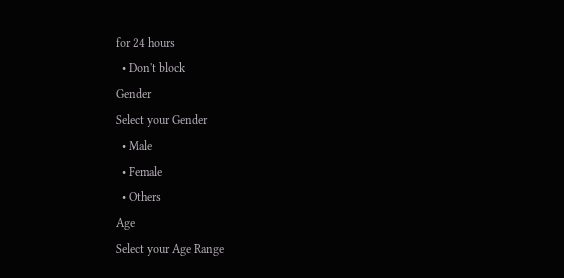for 24 hours
  • Don't block
Gender
Select your Gender
  • Male
  • Female
  • Others
Age
Select your Age Range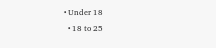• Under 18
  • 18 to 25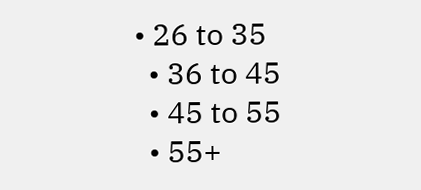• 26 to 35
  • 36 to 45
  • 45 to 55
  • 55+